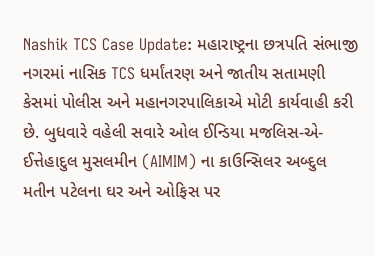Nashik TCS Case Update: મહારાષ્ટ્રના છત્રપતિ સંભાજી નગરમાં નાસિક TCS ધર્માંતરણ અને જાતીય સતામણી કેસમાં પોલીસ અને મહાનગરપાલિકાએ મોટી કાર્યવાહી કરી છે. બુધવારે વહેલી સવારે ઓલ ઈન્ડિયા મજલિસ-એ-ઈત્તેહાદુલ મુસલમીન (AIMIM) ના કાઉન્સિલર અબ્દુલ મતીન પટેલના ઘર અને ઓફિસ પર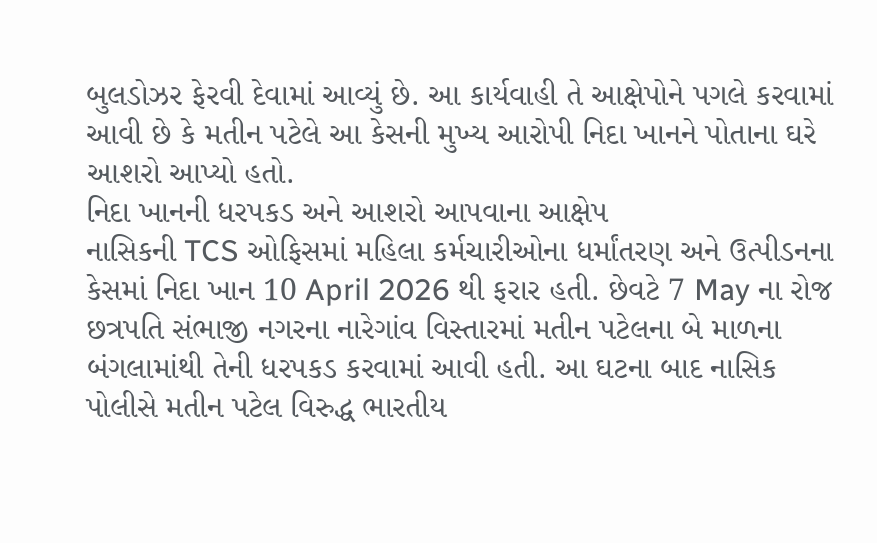બુલડોઝર ફેરવી દેવામાં આવ્યું છે. આ કાર્યવાહી તે આક્ષેપોને પગલે કરવામાં આવી છે કે મતીન પટેલે આ કેસની મુખ્ય આરોપી નિદા ખાનને પોતાના ઘરે આશરો આપ્યો હતો.
નિદા ખાનની ધરપકડ અને આશરો આપવાના આક્ષેપ
નાસિકની TCS ઓફિસમાં મહિલા કર્મચારીઓના ધર્માંતરણ અને ઉત્પીડનના કેસમાં નિદા ખાન 10 April 2026 થી ફરાર હતી. છેવટે 7 May ના રોજ છત્રપતિ સંભાજી નગરના નારેગાંવ વિસ્તારમાં મતીન પટેલના બે માળના બંગલામાંથી તેની ધરપકડ કરવામાં આવી હતી. આ ઘટના બાદ નાસિક પોલીસે મતીન પટેલ વિરુદ્ધ ભારતીય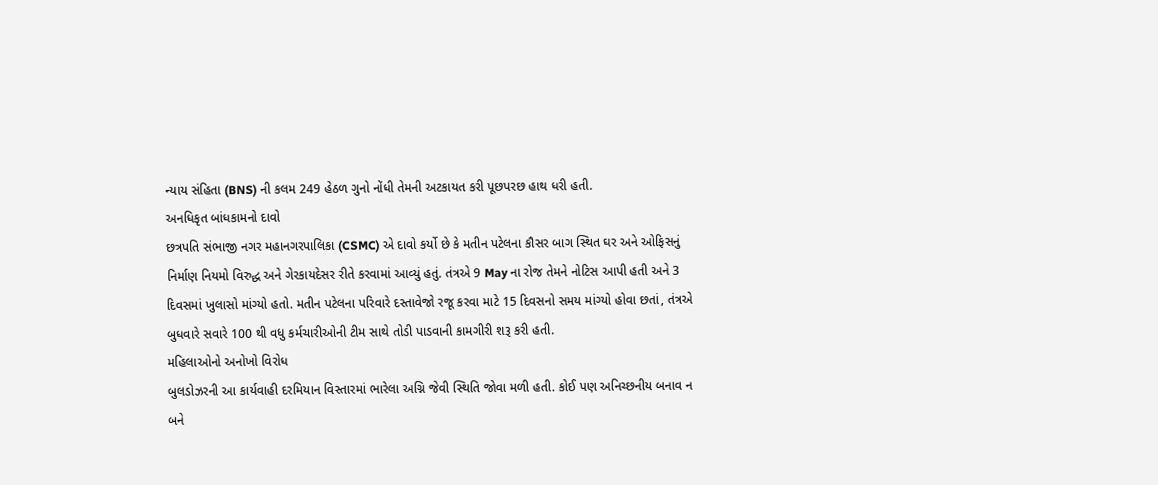ન્યાય સંહિતા (BNS) ની કલમ 249 હેઠળ ગુનો નોંધી તેમની અટકાયત કરી પૂછપરછ હાથ ધરી હતી.
અનધિકૃત બાંધકામનો દાવો
છત્રપતિ સંભાજી નગર મહાનગરપાલિકા (CSMC) એ દાવો કર્યો છે કે મતીન પટેલના કૌસર બાગ સ્થિત ઘર અને ઓફિસનું નિર્માણ નિયમો વિરુદ્ધ અને ગેરકાયદેસર રીતે કરવામાં આવ્યું હતું. તંત્રએ 9 May ના રોજ તેમને નોટિસ આપી હતી અને 3 દિવસમાં ખુલાસો માંગ્યો હતો. મતીન પટેલના પરિવારે દસ્તાવેજો રજૂ કરવા માટે 15 દિવસનો સમય માંગ્યો હોવા છતાં, તંત્રએ બુધવારે સવારે 100 થી વધુ કર્મચારીઓની ટીમ સાથે તોડી પાડવાની કામગીરી શરૂ કરી હતી.
મહિલાઓનો અનોખો વિરોધ
બુલડોઝરની આ કાર્યવાહી દરમિયાન વિસ્તારમાં ભારેલા અગ્નિ જેવી સ્થિતિ જોવા મળી હતી. કોઈ પણ અનિચ્છનીય બનાવ ન બને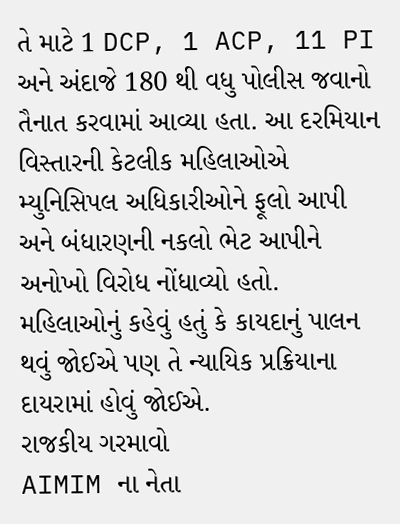તે માટે 1 DCP, 1 ACP, 11 PI અને અંદાજે 180 થી વધુ પોલીસ જવાનો તૈનાત કરવામાં આવ્યા હતા. આ દરમિયાન વિસ્તારની કેટલીક મહિલાઓએ મ્યુનિસિપલ અધિકારીઓને ફૂલો આપી અને બંધારણની નકલો ભેટ આપીને અનોખો વિરોધ નોંધાવ્યો હતો. મહિલાઓનું કહેવું હતું કે કાયદાનું પાલન થવું જોઈએ પણ તે ન્યાયિક પ્રક્રિયાના દાયરામાં હોવું જોઈએ.
રાજકીય ગરમાવો
AIMIM ના નેતા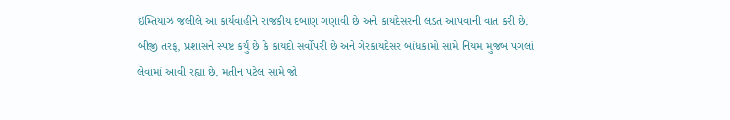ઇમ્તિયાઝ જલીલે આ કાર્યવાહીને રાજકીય દબાણ ગણાવી છે અને કાયદેસરની લડત આપવાની વાત કરી છે. બીજી તરફ, પ્રશાસને સ્પષ્ટ કર્યું છે કે કાયદો સર્વોપરી છે અને ગેરકાયદેસર બાંધકામો સામે નિયમ મુજબ પગલાં લેવામાં આવી રહ્યા છે. મતીન પટેલ સામે જો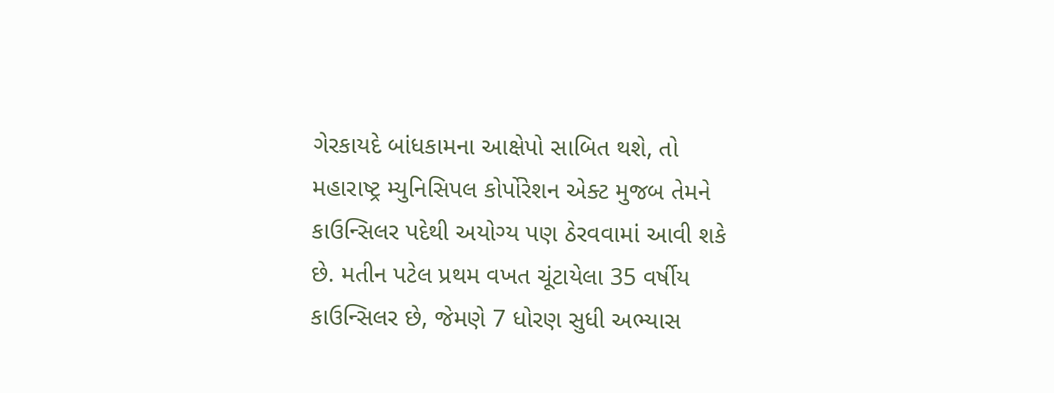ગેરકાયદે બાંધકામના આક્ષેપો સાબિત થશે, તો મહારાષ્ટ્ર મ્યુનિસિપલ કોર્પોરેશન એક્ટ મુજબ તેમને કાઉન્સિલર પદેથી અયોગ્ય પણ ઠેરવવામાં આવી શકે છે. મતીન પટેલ પ્રથમ વખત ચૂંટાયેલા 35 વર્ષીય કાઉન્સિલર છે, જેમણે 7 ધોરણ સુધી અભ્યાસ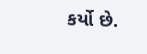કર્યો છે.